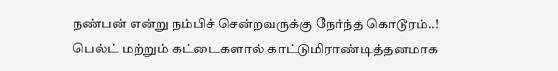நண்பன் என்று நம்பிச் சென்றவருக்கு நேர்ந்த கொடூரம்..! பெல்ட் மற்றும் கட்டைகளால் காட்டுமிராண்டித்தனமாக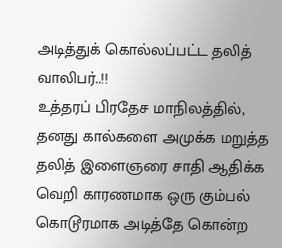அடித்துக் கொல்லப்பட்ட தலித் வாலிபர்..!!
உத்தரப் பிரதேச மாநிலத்தில், தனது கால்களை அமுக்க மறுத்த தலித் இளைஞரை சாதி ஆதிக்க வெறி காரணமாக ஒரு கும்பல் கொடூரமாக அடித்தே கொன்ற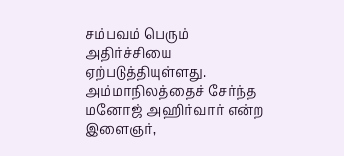சம்பவம் பெரும் அதிர்ச்சியை ஏற்படுத்தியுள்ளது. அம்மாநிலத்தைச் சேர்ந்த மனோஜ் அஹிர்வார் என்ற இளைஞர்,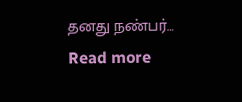தனது நண்பர்…
Read more